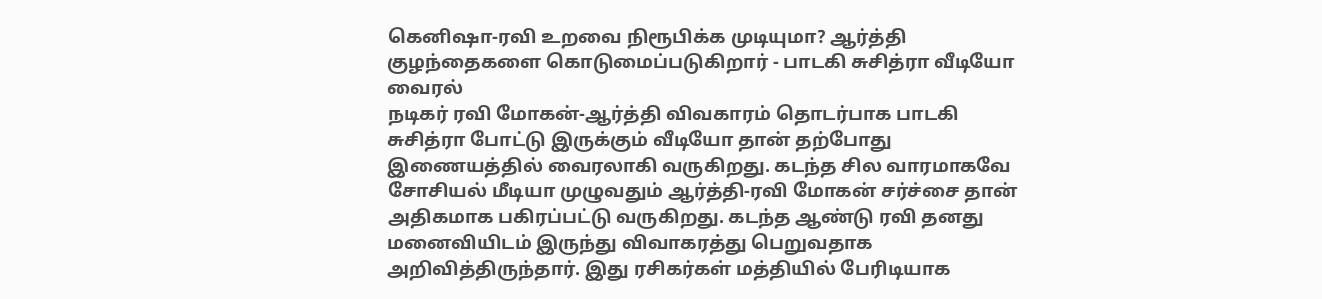கெனிஷா-ரவி உறவை நிரூபிக்க முடியுமா? ஆர்த்தி குழந்தைகளை கொடுமைப்படுகிறார் - பாடகி சுசித்ரா வீடியோ வைரல்
நடிகர் ரவி மோகன்-ஆர்த்தி விவகாரம் தொடர்பாக பாடகி சுசித்ரா போட்டு இருக்கும் வீடியோ தான் தற்போது இணையத்தில் வைரலாகி வருகிறது. கடந்த சில வாரமாகவே சோசியல் மீடியா முழுவதும் ஆர்த்தி-ரவி மோகன் சர்ச்சை தான் அதிகமாக பகிரப்பட்டு வருகிறது. கடந்த ஆண்டு ரவி தனது மனைவியிடம் இருந்து விவாகரத்து பெறுவதாக அறிவித்திருந்தார். இது ரசிகர்கள் மத்தியில் பேரிடியாக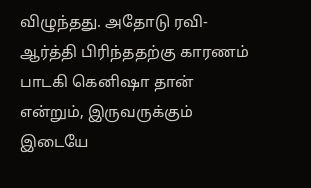விழுந்தது. அதோடு ரவி-ஆர்த்தி பிரிந்ததற்கு காரணம் பாடகி கெனிஷா தான் என்றும், இருவருக்கும் இடையே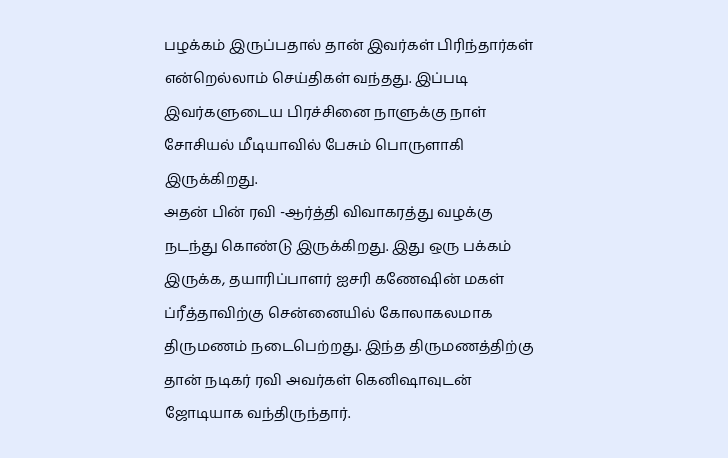பழக்கம் இருப்பதால் தான் இவர்கள் பிரிந்தார்கள் என்றெல்லாம் செய்திகள் வந்தது. இப்படி இவர்களுடைய பிரச்சினை நாளுக்கு நாள் சோசியல் மீடியாவில் பேசும் பொருளாகி இருக்கிறது.
அதன் பின் ரவி -ஆர்த்தி விவாகரத்து வழக்கு நடந்து கொண்டு இருக்கிறது. இது ஒரு பக்கம் இருக்க, தயாரிப்பாளர் ஐசரி கணேஷின் மகள் ப்ரீத்தாவிற்கு சென்னையில் கோலாகலமாக திருமணம் நடைபெற்றது. இந்த திருமணத்திற்கு தான் நடிகர் ரவி அவர்கள் கெனிஷாவுடன் ஜோடியாக வந்திருந்தார்.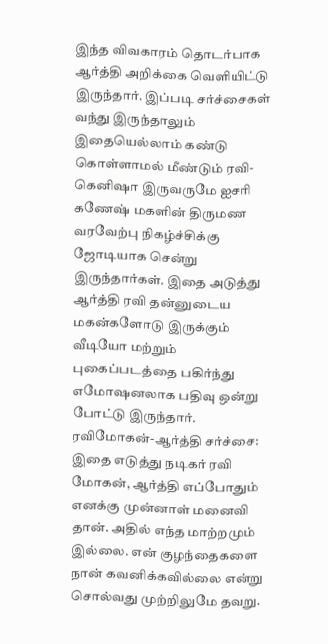இந்த விவகாரம் தொடர்பாக ஆர்த்தி அறிக்கை வெளியிட்டு இருந்தார். இப்படி சர்ச்சைகள் வந்து இருந்தாலும் இதையெல்லாம் கண்டு கொள்ளாமல் மீண்டும் ரவி-கெனிஷா இருவருமே ஐசரி கணேஷ் மகளின் திருமண வரவேற்பு நிகழ்ச்சிக்கு ஜோடியாக சென்று இருந்தார்கள். இதை அடுத்து ஆர்த்தி ரவி தன்னுடைய மகன்களோடு இருக்கும் வீடியோ மற்றும் புகைப்படத்தை பகிர்ந்து எமோஷனலாக பதிவு ஒன்று போட்டு இருந்தார்.
ரவிமோகன்-ஆர்த்தி சர்ச்சை:
இதை எடுத்து நடிகர் ரவி மோகன், ஆர்த்தி எப்போதும் எனக்கு முன்னாள் மனைவி தான். அதில் எந்த மாற்றமும் இல்லை. என் குழந்தைகளை நான் கவனிக்கவில்லை என்று சொல்வது முற்றிலுமே தவறு.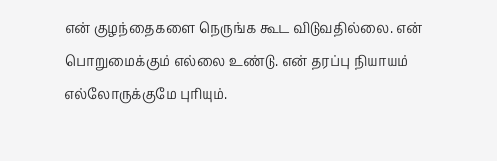என் குழந்தைகளை நெருங்க கூட விடுவதில்லை. என் பொறுமைக்கும் எல்லை உண்டு. என் தரப்பு நியாயம் எல்லோருக்குமே புரியும்.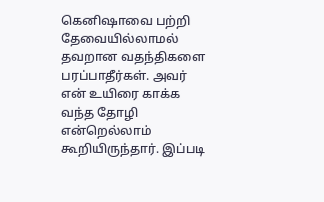கெனிஷாவை பற்றி தேவையில்லாமல் தவறான வதந்திகளை பரப்பாதீர்கள். அவர் என் உயிரை காக்க வந்த தோழி என்றெல்லாம் கூறியிருந்தார். இப்படி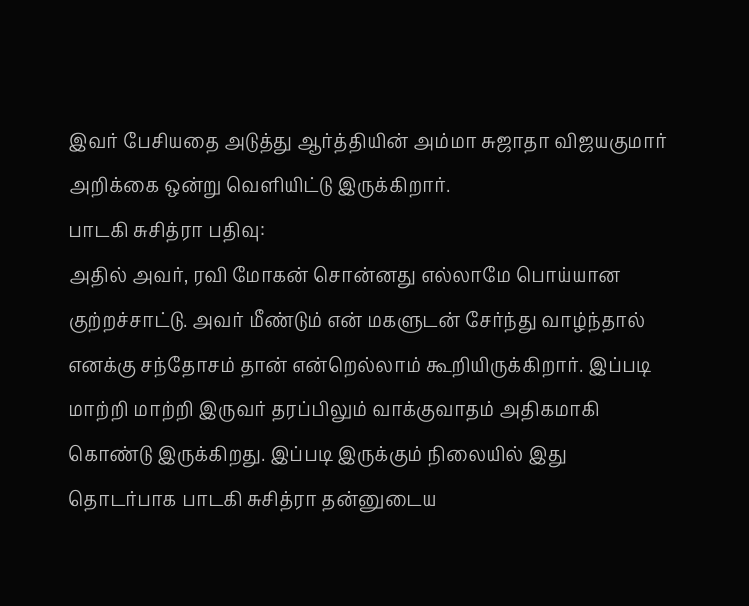இவர் பேசியதை அடுத்து ஆர்த்தியின் அம்மா சுஜாதா விஜயகுமார் அறிக்கை ஒன்று வெளியிட்டு இருக்கிறார்.
பாடகி சுசித்ரா பதிவு:
அதில் அவர், ரவி மோகன் சொன்னது எல்லாமே பொய்யான குற்றச்சாட்டு. அவர் மீண்டும் என் மகளுடன் சேர்ந்து வாழ்ந்தால் எனக்கு சந்தோசம் தான் என்றெல்லாம் கூறியிருக்கிறார். இப்படி மாற்றி மாற்றி இருவர் தரப்பிலும் வாக்குவாதம் அதிகமாகி கொண்டு இருக்கிறது. இப்படி இருக்கும் நிலையில் இது தொடர்பாக பாடகி சுசித்ரா தன்னுடைய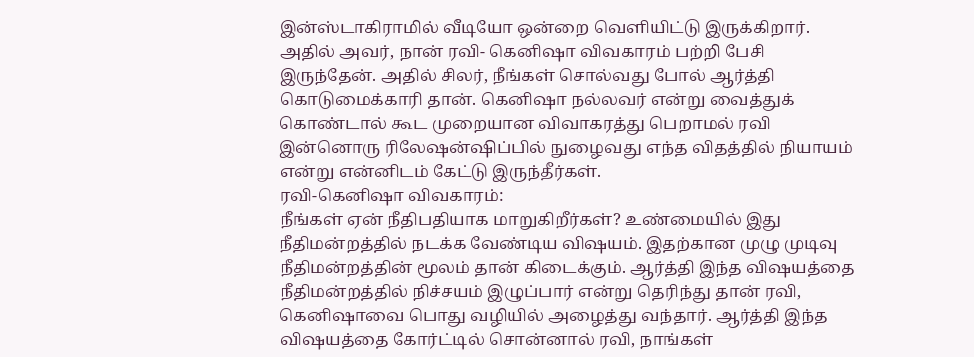இன்ஸ்டாகிராமில் வீடியோ ஒன்றை வெளியிட்டு இருக்கிறார். அதில் அவர், நான் ரவி- கெனிஷா விவகாரம் பற்றி பேசி இருந்தேன். அதில் சிலர், நீங்கள் சொல்வது போல் ஆர்த்தி கொடுமைக்காரி தான். கெனிஷா நல்லவர் என்று வைத்துக் கொண்டால் கூட முறையான விவாகரத்து பெறாமல் ரவி இன்னொரு ரிலேஷன்ஷிப்பில் நுழைவது எந்த விதத்தில் நியாயம் என்று என்னிடம் கேட்டு இருந்தீர்கள்.
ரவி-கெனிஷா விவகாரம்:
நீங்கள் ஏன் நீதிபதியாக மாறுகிறீர்கள்? உண்மையில் இது நீதிமன்றத்தில் நடக்க வேண்டிய விஷயம். இதற்கான முழு முடிவு நீதிமன்றத்தின் மூலம் தான் கிடைக்கும். ஆர்த்தி இந்த விஷயத்தை நீதிமன்றத்தில் நிச்சயம் இழுப்பார் என்று தெரிந்து தான் ரவி, கெனிஷாவை பொது வழியில் அழைத்து வந்தார். ஆர்த்தி இந்த விஷயத்தை கோர்ட்டில் சொன்னால் ரவி, நாங்கள்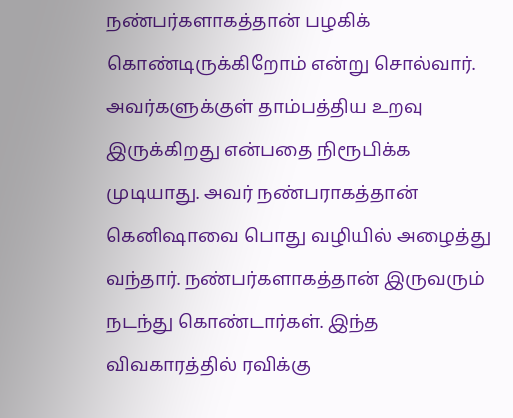நண்பர்களாகத்தான் பழகிக் கொண்டிருக்கிறோம் என்று சொல்வார். அவர்களுக்குள் தாம்பத்திய உறவு இருக்கிறது என்பதை நிரூபிக்க முடியாது. அவர் நண்பராகத்தான் கெனிஷாவை பொது வழியில் அழைத்து வந்தார். நண்பர்களாகத்தான் இருவரும் நடந்து கொண்டார்கள். இந்த விவகாரத்தில் ரவிக்கு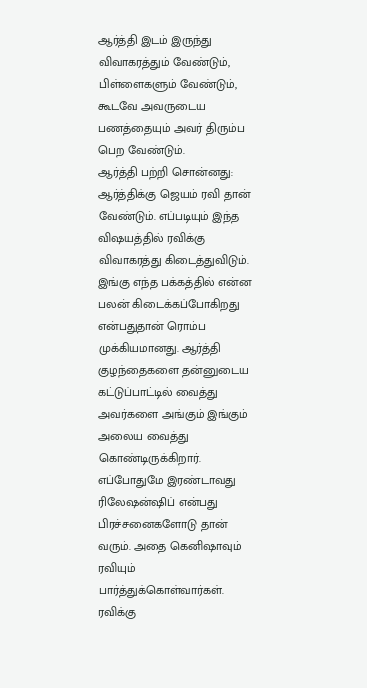ஆர்த்தி இடம் இருந்து விவாகரத்தும் வேண்டும், பிள்ளைகளும் வேண்டும், கூடவே அவருடைய பணத்தையும் அவர் திரும்ப பெற வேண்டும்.
ஆர்த்தி பற்றி சொன்னது:
ஆர்த்திக்கு ஜெயம் ரவி தான் வேண்டும். எப்படியும் இந்த விஷயத்தில் ரவிக்கு விவாகரத்து கிடைத்துவிடும். இங்கு எந்த பக்கத்தில் என்ன பலன் கிடைக்கப்போகிறது என்பதுதான் ரொம்ப முக்கியமானது. ஆர்த்தி குழந்தைகளை தன்னுடைய கட்டுப்பாட்டில் வைத்து அவர்களை அங்கும் இங்கும் அலைய வைத்து கொண்டிருக்கிறார். எப்போதுமே இரண்டாவது ரிலேஷன்ஷிப் என்பது பிரச்சனைகளோடு தான் வரும். அதை கெனிஷாவும் ரவியும் பார்த்துக்கொள்வார்கள். ரவிக்கு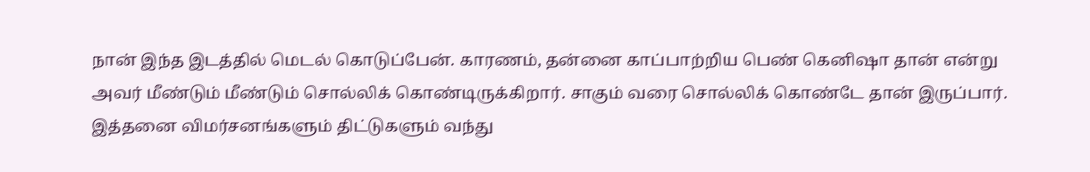நான் இந்த இடத்தில் மெடல் கொடுப்பேன். காரணம், தன்னை காப்பாற்றிய பெண் கெனிஷா தான் என்று அவர் மீண்டும் மீண்டும் சொல்லிக் கொண்டிருக்கிறார். சாகும் வரை சொல்லிக் கொண்டே தான் இருப்பார். இத்தனை விமர்சனங்களும் திட்டுகளும் வந்து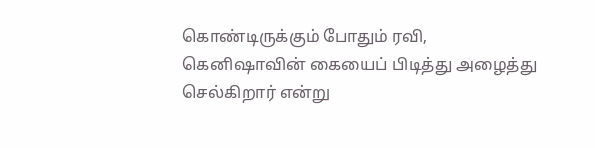கொண்டிருக்கும் போதும் ரவி, கெனிஷாவின் கையைப் பிடித்து அழைத்து செல்கிறார் என்று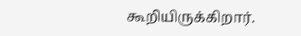கூறியிருக்கிறார்.